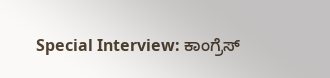Special Interview: ಕಾಂಗ್ರೆಸ್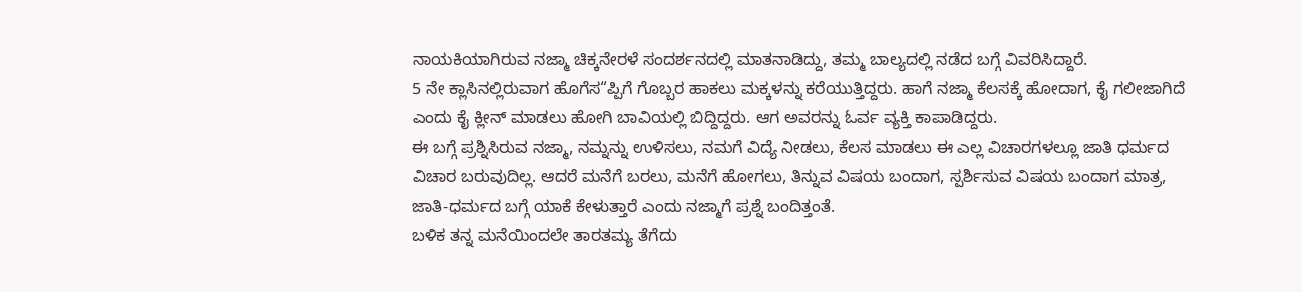ನಾಯಕಿಯಾಗಿರುವ ನಜ್ಮಾ ಚಿಕ್ಕನೇರಳೆ ಸಂದರ್ಶನದಲ್ಲಿ ಮಾತನಾಡಿದ್ದು, ತಮ್ಮ ಬಾಲ್ಯದಲ್ಲಿ ನಡೆದ ಬಗ್ಗೆ ವಿವರಿಸಿದ್ದಾರೆ.
5 ನೇ ಕ್ಲಾಸಿನಲ್ಲಿರುವಾಗ ಹೊಗೆಸ“ಪ್ಪಿಗೆ ಗೊಬ್ಬರ ಹಾಕಲು ಮಕ್ಕಳನ್ನು ಕರೆಯುತ್ತಿದ್ದರು. ಹಾಗೆ ನಜ್ಮಾ ಕೆಲಸಕ್ಕೆ ಹೋದಾಗ, ಕೈ ಗಲೀಜಾಗಿದೆ ಎಂದು ಕೈ ಕ್ಲೀನ್ ಮಾಡಲು ಹೋಗಿ ಬಾವಿಯಲ್ಲಿ ಬಿದ್ದಿದ್ದರು. ಆಗ ಅವರನ್ನು ಓರ್ವ ವ್ಯಕ್ತಿ ಕಾಪಾಡಿದ್ದರು.
ಈ ಬಗ್ಗೆ ಪ್ರಶ್ನಿಸಿರುವ ನಜ್ಮಾ, ನಮ್ನನ್ನು ಉಳಿಸಲು, ನಮಗೆ ವಿದ್ಯೆ ನೀಡಲು, ಕೆಲಸ ಮಾಡಲು ಈ ಎಲ್ಲ ವಿಚಾರಗಳಲ್ಲೂ ಜಾತಿ ಧರ್ಮದ ವಿಚಾರ ಬರುವುದಿಲ್ಲ. ಆದರೆ ಮನೆಗೆ ಬರಲು, ಮನೆಗೆ ಹೋಗಲು, ತಿನ್ನುವ ವಿಷಯ ಬಂದಾಗ, ಸ್ಪರ್ಶಿಸುವ ವಿಷಯ ಬಂದಾಗ ಮಾತ್ರ, ಜಾತಿ-ಧರ್ಮದ ಬಗ್ಗೆ ಯಾಕೆ ಕೇಳುತ್ತಾರೆ ಎಂದು ನಜ್ಮಾಗೆ ಪ್ರಶ್ನೆ ಬಂದಿತ್ತಂತೆ.
ಬಳಿಕ ತನ್ನ ಮನೆಯಿಂದಲೇ ತಾರತಮ್ಯ ತೆಗೆದು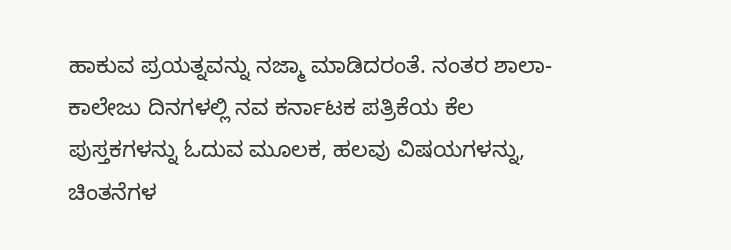ಹಾಕುವ ಪ್ರಯತ್ನವನ್ನು ನಜ್ಮಾ ಮಾಡಿದರಂತೆ. ನಂತರ ಶಾಲಾ- ಕಾಲೇಜು ದಿನಗಳಲ್ಲಿ ನವ ಕರ್ನಾಟಕ ಪತ್ರಿಕೆಯ ಕೆಲ ಪುಸ್ತಕಗಳನ್ನು ಓದುವ ಮೂಲಕ, ಹಲವು ವಿಷಯಗಳನ್ನು, ಚಿಂತನೆಗಳ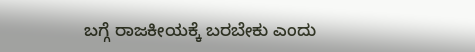ಬಗ್ಗೆ ರಾಜಕೀಯಕ್ಕೆ ಬರಬೇಕು ಎಂದು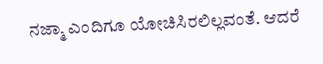ನಜ್ಮಾ ಎಂದಿಗೂ ಯೋಚಿಸಿರಲಿಲ್ಲವಂತೆ. ಆದರೆ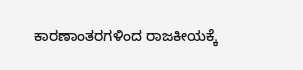ಕಾರಣಾಂತರಗಳಿಂದ ರಾಜಕೀಯಕ್ಕೆ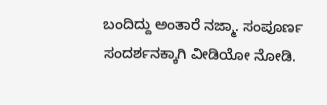ಬಂದಿದ್ದು ಅಂತಾರೆ ನಜ್ಮಾ. ಸಂಪೂರ್ಣ ಸಂದರ್ಶನಕ್ಕಾಗಿ ವೀಡಿಯೋ ನೋಡಿ.